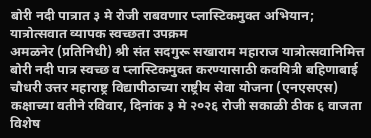बोरी नदी पात्रात ३ मे रोजी राबवणार प्लास्टिकमुक्त अभियान; यात्रोत्सवात व्यापक स्वच्छता उपक्रम
अमळनेर (प्रतिनिधी) श्री संत सदगुरू सखाराम महाराज यात्रोत्सवानिमित्त बोरी नदी पात्र स्वच्छ व प्लास्टिकमुक्त करण्यासाठी कवयित्री बहिणाबाई चौधरी उत्तर महाराष्ट्र विद्यापीठाच्या राष्ट्रीय सेवा योजना (एनएसएस) कक्षाच्या वतीने रविवार, दिनांक ३ मे २०२६ रोजी सकाळी ठीक ६ वाजता विशेष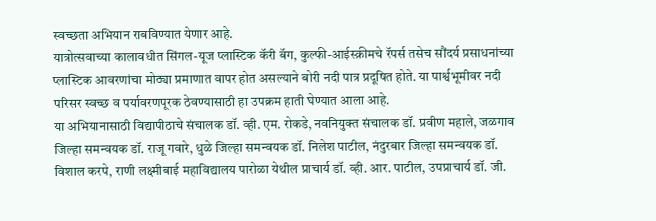स्वच्छता अभियान राबविण्यात येणार आहे.
यात्रोत्सवाच्या कालावधीत सिंगल-यूज प्लास्टिक कॅरी बॅग, कुल्फी-आईस्क्रीमचे रॅपर्स तसेच सौंदर्य प्रसाधनांच्या प्लास्टिक आवरणांचा मोठ्या प्रमाणात वापर होत असल्याने बोरी नदी पात्र प्रदूषित होते. या पार्श्वभूमीवर नदी परिसर स्वच्छ व पर्यावरणपूरक ठेवण्यासाठी हा उपक्रम हाती घेण्यात आला आहे.
या अभियानासाठी विद्यापीठाचे संचालक डॉ. व्ही. एम. रोकडे, नवनियुक्त संचालक डॉ. प्रवीण महाले, जळगाव जिल्हा समन्वयक डॉ. राजू गवारे, धुळे जिल्हा समन्वयक डॉ. निलेश पाटील, नंदुरबार जिल्हा समन्वयक डॉ. विशाल करपे, राणी लक्ष्मीबाई महाविद्यालय पारोळा येथील प्राचार्य डॉ. व्ही. आर. पाटील, उपप्राचार्य डॉ. जी.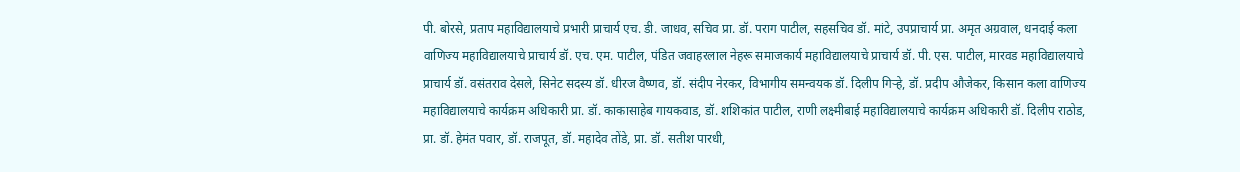पी. बोरसे, प्रताप महाविद्यालयाचे प्रभारी प्राचार्य एच. डी. जाधव, सचिव प्रा. डॉ. पराग पाटील, सहसचिव डॉ. मांटे, उपप्राचार्य प्रा. अमृत अग्रवाल, धनदाई कला वाणिज्य महाविद्यालयाचे प्राचार्य डॉ. एच. एम. पाटील, पंडित जवाहरलाल नेहरू समाजकार्य महाविद्यालयाचे प्राचार्य डॉ. पी. एस. पाटील, मारवड महाविद्यालयाचे प्राचार्य डॉ. वसंतराव देसले, सिनेट सदस्य डॉ. धीरज वैष्णव, डॉ. संदीप नेरकर, विभागीय समन्वयक डॉ. दिलीप गिऱ्हे, डॉ. प्रदीप औजेकर, किसान कला वाणिज्य महाविद्यालयाचे कार्यक्रम अधिकारी प्रा. डॉ. काकासाहेब गायकवाड, डॉ. शशिकांत पाटील, राणी लक्ष्मीबाई महाविद्यालयाचे कार्यक्रम अधिकारी डॉ. दिलीप राठोड, प्रा. डॉ. हेमंत पवार, डॉ. राजपूत, डॉ. महादेव तोंडे, प्रा. डॉ. सतीश पारधी,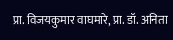प्रा. विजयकुमार वाघमारे, प्रा. डॉ. अनिता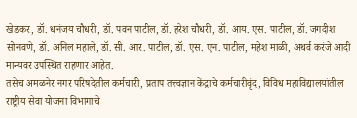खेडकर, डॉ. धनंजय चौधरी, डॉ. पवन पाटील, डॉ. हरेश चौधरी, डॉ. आय. एस. पाटील, डॉ. जगदीश सोनवणे, डॉ. अनिल महाले, डॉ. सी. आर. पाटील, डॉ. एस. एन. पाटील, महेश माळी, अथर्व करंजे आदी मान्यवर उपस्थित राहणार आहेत.
तसेच अमळनेर नगर परिषदेतील कर्मचारी, प्रताप तत्त्वज्ञान केंद्राचे कर्मचारीवृंद, विविध महाविद्यालयांतील राष्ट्रीय सेवा योजना विभागाचे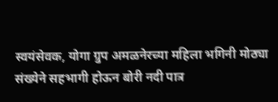स्वयंसेवक, योगा ग्रुप अमळनेरच्या महिला भगिनी मोठ्या संख्येने सहभागी होऊन बोरी नदी पात्र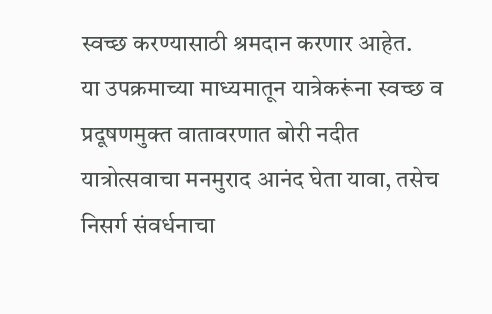स्वच्छ करण्यासाठी श्रमदान करणार आहेत.
या उपक्रमाच्या माध्यमातून यात्रेकरूंना स्वच्छ व प्रदूषणमुक्त वातावरणात बोरी नदीत यात्रोत्सवाचा मनमुराद आनंद घेता यावा, तसेच निसर्ग संवर्धनाचा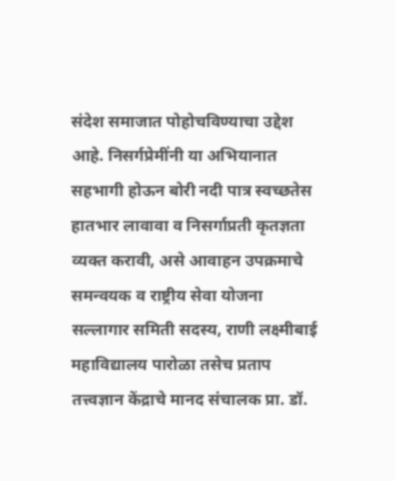संदेश समाजात पोहोचविण्याचा उद्देश आहे. निसर्गप्रेमींनी या अभियानात सहभागी होऊन बोरी नदी पात्र स्वच्छतेस हातभार लावावा व निसर्गाप्रती कृतज्ञता व्यक्त करावी, असे आवाहन उपक्रमाचे समन्वयक व राष्ट्रीय सेवा योजना सल्लागार समिती सदस्य, राणी लक्ष्मीबाई महाविद्यालय पारोळा तसेच प्रताप तत्त्वज्ञान केंद्राचे मानद संचालक प्रा. डॉ.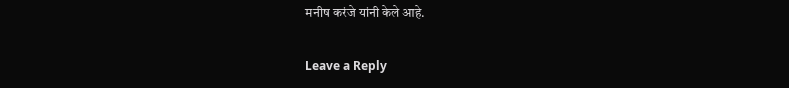मनीष करंजे यांनी केले आहे.

Leave a Reply